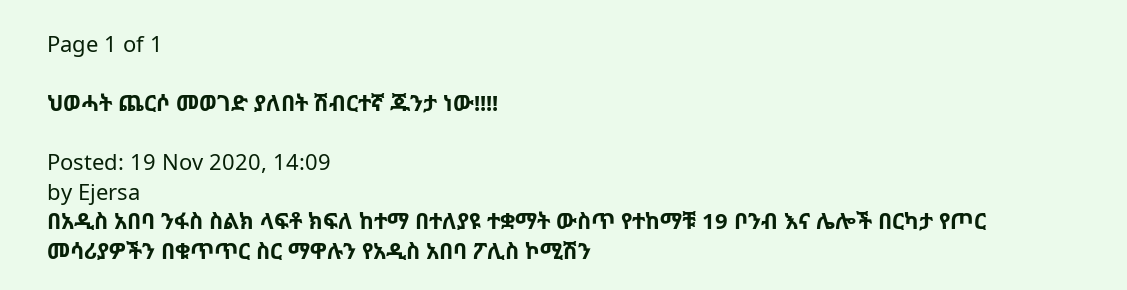Page 1 of 1

ህወሓት ጨርሶ መወገድ ያለበት ሽብርተኛ ጁንታ ነው!!!!

Posted: 19 Nov 2020, 14:09
by Ejersa
በአዲስ አበባ ንፋስ ስልክ ላፍቶ ክፍለ ከተማ በተለያዩ ተቋማት ውስጥ የተከማቹ 19 ቦንብ እና ሌሎች በርካታ የጦር መሳሪያዎችን በቁጥጥር ስር ማዋሉን የአዲስ አበባ ፖሊስ ኮሚሽን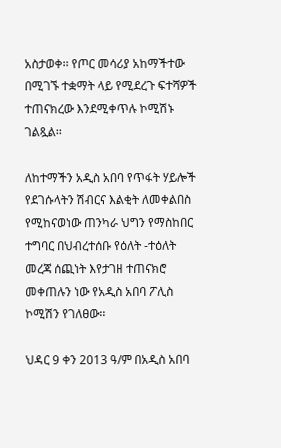አስታወቀ፡፡ የጦር መሳሪያ አከማችተው በሚገኙ ተቋማት ላይ የሚደረጉ ፍተሻዎች ተጠናክረው እንደሚቀጥሉ ኮሚሽኑ ገልጿል፡፡

ለከተማችን አዲስ አበባ የጥፋት ሃይሎች የደገሱላትን ሽብርና እልቂት ለመቀልበስ የሚከናወነው ጠንካራ ህግን የማስከበር ተግባር በህብረተሰቡ የዕለት -ተዕለት መረጃ ሰጪነት እየታገዘ ተጠናክሮ መቀጠሉን ነው የአዲስ አበባ ፖሊስ ኮሚሽን የገለፀው፡፡

ህዳር 9 ቀን 2013 ዓ/ም በአዲስ አበባ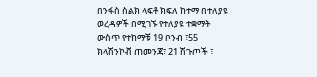በንፋስ ስልክ ላፍቶ ክፍለ ከተማ በተለያዩ ወረዳዎች በሚገኙ የተለያዩ ተቋማት ውስጥ የተከማቹ 19 ቦንብ ፣55 ክላሽንኮቭ ጠመንጃ፣ 21 ሽጉጦች ፣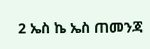2 ኤስ ኬ ኤስ ጠመንጃ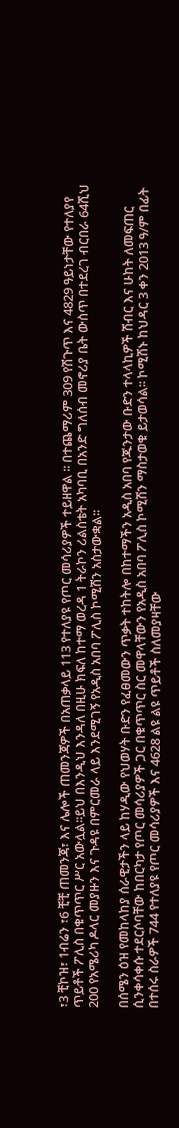፣3 ቺኮዝ፣ 1ብሬን ፣6 ቺቺ ጠመንጃ፣ እና ሌሎች ጠመንጃዎች በአጠቃላይ 113 የተለያዩ የጦር መሳሪያዎች ተይዘዋል ፡፡ በተጨማሪም 309 የሽጉጥ እና 4829 ዓይነታቸው የተለያየ ጥይቶች ፖሊስ በቁጥጥር ሥር አውሏል፡፡ይህ በእንዲህ እንዳለ በዚሁ ክፍለ ከተማ ወረዳ 1 ትራኮን ሪልስቴት አካባቢ በአንድ ግለሰብ መኖሪያ ቤት ውስጥ በተደረገ ብርበራ 64ሺህ 200 የአሜሪካ ዶላር መያዙን እና ጉዳዩ በምርመራ ላይ እንደሚገኝ የአዲስ አበባ ፖሊስ ኮሚሽን አስታውቋል፡፡

በሰሜን ዕዝ የመከላከያ ሰራዊታችን ላይ ከሃዲው የህወሃት ቡድን የፈፀመውን ጥቃት ተከትሎ በከተማችን አዲስ አበባ የጁንታው ቡድን ተላላኪዎች ሽብር እና ሁከት ለመፍጠር ሲንቀሳቀሱ ተደርሶባቸው ከበርካታ የጦር መሳሪያዎች ጋር በቁጥጥር ስር መዋላቸውን የአዲስ አበባ ፖሊስ ኮሚሽን ማስታወቁ ይታወሳል፡፡ ኮሚሽኑ ከህዳር 3 ቀን 2013 ዓ/ም በፊት በተሰሩ ስራዎች 744 የተለያዩ የጦር መሳሪያዎች እና 4628 ልዩ ልዩ ጥይቶች ስለመያዛቸው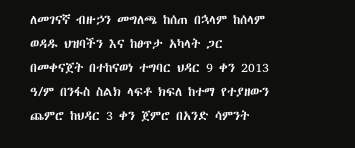ለመገናኛ ብዙኃን መግለጫ ከሰጠ በኋላም ከሰላም ወዳዱ ህዝባችን እና ከፀጥታ አካላት ጋር በመቀናጀት በተከናወነ ተግባር ህዳር 9 ቀን 2013 ዓ/ም በንፋስ ስልክ ላፍቶ ክፍለ ከተማ የተያዘውን ጨምሮ ከህዳር 3 ቀን ጀምሮ በአንድ ሳምንት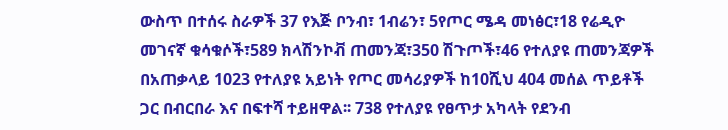ውስጥ በተሰሩ ስራዎች 37 የእጅ ቦንብ፣ 1ብሬን፣ 5የጦር ሜዳ መነፅር፣18 የሬዲዮ መገናኛ ቁሳቁሶች፣589 ክላሽንኮቭ ጠመንጃ፣350 ሽጉጦች፣46 የተለያዩ ጠመንጃዎች በአጠቃላይ 1023 የተለያዩ አይነት የጦር መሳሪያዎች ከ10ሺህ 404 መሰል ጥይቶች ጋር በብርበራ እና በፍተሻ ተይዘዋል፡፡ 738 የተለያዩ የፀጥታ አካላት የደንብ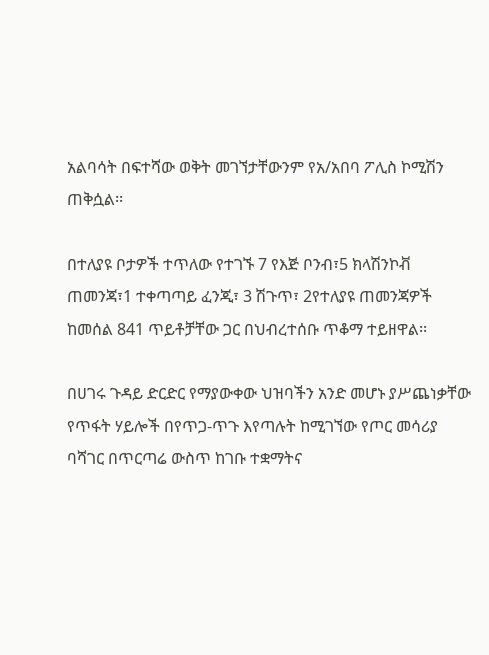አልባሳት በፍተሻው ወቅት መገኘታቸውንም የአ/አበባ ፖሊስ ኮሚሽን ጠቅሷል፡፡

በተለያዩ ቦታዎች ተጥለው የተገኙ 7 የእጅ ቦንብ፣5 ክላሽንኮቭ ጠመንጃ፣1 ተቀጣጣይ ፈንጂ፣ 3 ሽጉጥ፣ 2የተለያዩ ጠመንጃዎች ከመሰል 841 ጥይቶቻቸው ጋር በህብረተሰቡ ጥቆማ ተይዘዋል፡፡

በሀገሩ ጉዳይ ድርድር የማያውቀው ህዝባችን አንድ መሆኑ ያሥጨነቃቸው የጥፋት ሃይሎች በየጥጋ-ጥጉ እየጣሉት ከሚገኘው የጦር መሳሪያ ባሻገር በጥርጣሬ ውስጥ ከገቡ ተቋማትና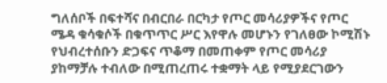ግለሰቦች በፍተሻና በብርበራ በርካታ የጦር መሳሪያዎችና የጦር ሜዳ ቁሳቁሶች በቁጥጥር ሥር እየዋሉ መሆኑን የገለፀው ኮሚሽኑ የህብረተሰቡን ድጋፍና ጥቆማ በመጠቀም የጦር መሳሪያ ያከማቻሉ ተብለው በሚጠረጠሩ ተቋማት ላይ የሚያደርገውን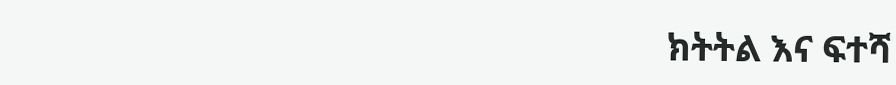ክትትል እና ፍተሻ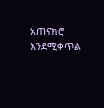አጠናክሮ እንደሚቀጥል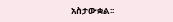አስታውቋል፡፡